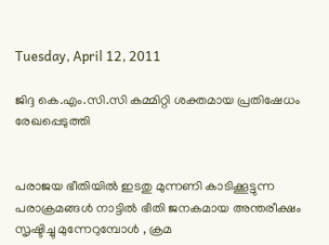Tuesday, April 12, 2011

ജിദ്ദ കെ.എം.സി.സി കമ്മിറ്റി ശക്തമായ പ്രതിഷേധം രേഖപ്പെടുത്തി


പരാജയ ഭീതിയില്‍ ഇടതു മുന്നണി കാടിക്കൂട്ടുന്ന പരാക്രമങ്ങള്‍ നാട്ടില്‍ ഭീതി ജനകമായ അന്തരീക്ഷം സൃഷ്ടിച്ചു മുന്നേറുമ്പോള്‍ , ക്രമ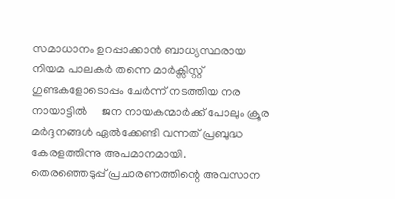സമാധാനം ഉറപ്പാക്കാന്‍ ബാധ്യസ്ഥരായ നിയമ പാലകര്‍ തന്നെ മാര്‍ക്സിസ്റ്റ്‌ ഗുണ്ടകളോടൊപ്പം ചേര്‍ന്ന് നടത്തിയ നര നായാട്ടില്‍     ജന നായകന്മാര്‍ക്ക് പോലും ക്രൂര മര്‍ദ്ദനങ്ങള്‍ ഏല്‍ക്കേണ്ടി വന്നത് പ്രബുദ്ധ കേരളത്തിന്നു അപമാനമായി.
തെരഞ്ഞെടുപ്പ് പ്രചാരണത്തിന്റെ അവസാന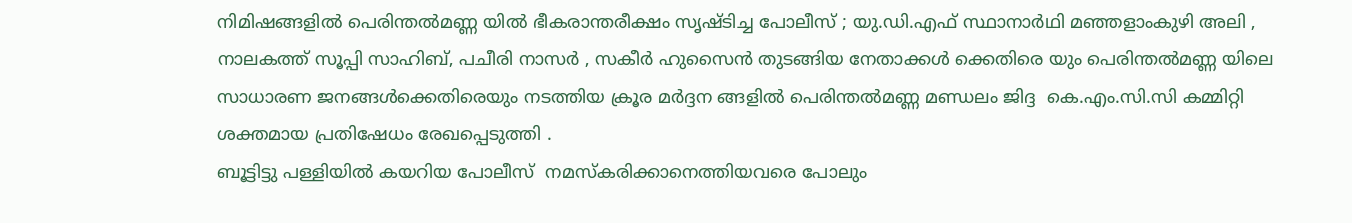നിമിഷങ്ങളില്‍ പെരിന്തല്‍മണ്ണ യില്‍ ഭീകരാന്തരീക്ഷം സൃഷ്‌ടിച്ച പോലീസ് ; യു.ഡി.എഫ് സ്ഥാനാര്‍ഥി മഞ്ഞളാംകുഴി അലി , നാലകത്ത് സൂപ്പി സാഹിബ്, പചീരി നാസര്‍ , സകീര്‍ ഹുസൈന്‍ തുടങ്ങിയ നേതാക്കള്‍ ക്കെതിരെ യും പെരിന്തല്‍മണ്ണ യിലെ സാധാരണ ജനങ്ങള്‍ക്കെതിരെയും നടത്തിയ ക്രൂര മര്‍ദ്ദന ങ്ങളില്‍ പെരിന്തല്‍മണ്ണ മണ്ഡലം ജിദ്ദ  കെ.എം.സി.സി കമ്മിറ്റി ശക്തമായ പ്രതിഷേധം രേഖപ്പെടുത്തി .
ബൂട്ടിട്ടു പള്ളിയില്‍ കയറിയ പോലീസ്  നമസ്കരിക്കാനെത്തിയവരെ പോലും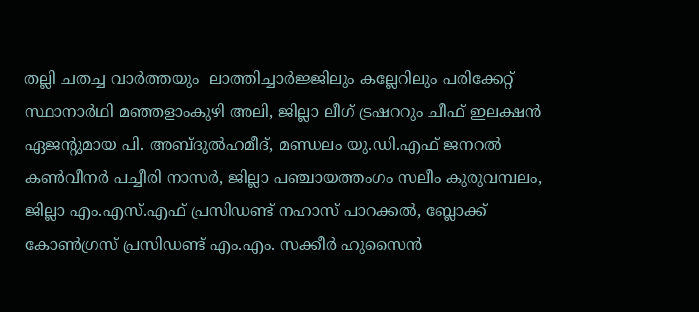തല്ലി ചതച്ച വാര്‍ത്തയും  ലാത്തിച്ചാര്‍ജ്ജിലും കല്ലേറിലും പരിക്കേറ്റ് സ്ഥാനാര്‍ഥി മഞ്ഞളാംകുഴി അലി, ജില്ലാ ലീഗ് ട്രഷററും ചീഫ് ഇലക്ഷന്‍ ഏജന്റുമായ പി. അബ്ദുല്‍ഹമീദ്, മണ്ഡലം യു.ഡി.എഫ് ജനറല്‍ കണ്‍വീനര്‍ പച്ചീരി നാസര്‍, ജില്ലാ പഞ്ചായത്തംഗം സലീം കുരുവമ്പലം, ജില്ലാ എം.എസ്.എഫ് പ്രസിഡണ്ട് നഹാസ് പാറക്കല്‍, ബ്ലോക്ക് കോണ്‍ഗ്രസ് പ്രസിഡണ്ട് എം.എം. സക്കീര്‍ ഹുസൈന്‍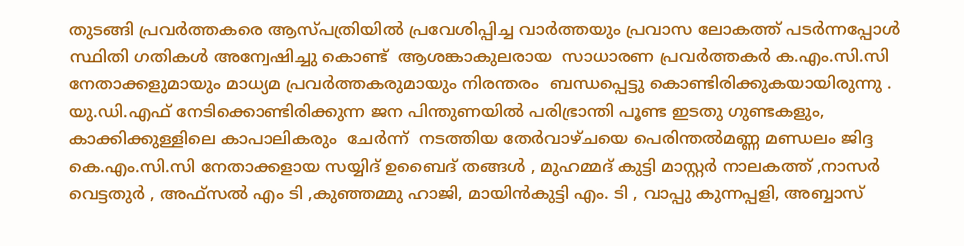തുടങ്ങി പ്രവര്‍ത്തകരെ ആസ്പത്രിയില്‍ പ്രവേശിപ്പിച്ച വാര്‍ത്തയും പ്രവാസ ലോകത്ത് പടര്‍ന്നപ്പോള്‍  സ്ഥിതി ഗതികള്‍ അന്വേഷിച്ചു കൊണ്ട്  ആശങ്കാകുലരായ  സാധാരണ പ്രവര്‍ത്തകര്‍ ക.എം.സി.സി നേതാക്കളുമായും മാധ്യമ പ്രവര്‍ത്തകരുമായും നിരന്തരം  ബന്ധപ്പെട്ടു കൊണ്ടിരിക്കുകയായിരുന്നു .
യു.ഡി.എഫ് നേടിക്കൊണ്ടിരിക്കുന്ന ജന പിന്തുണയില്‍ പരിഭ്രാന്തി പൂണ്ട ഇടതു ഗുണ്ടകളും, കാക്കിക്കുള്ളിലെ കാപാലികരും  ചേര്‍ന്ന്  നടത്തിയ തേര്‍വാഴ്ചയെ പെരിന്തല്‍മണ്ണ മണ്ഡലം ജിദ്ദ  കെ.എം.സി.സി നേതാക്കളായ സയ്യിദ് ഉബൈദ് തങ്ങള്‍ , മുഹമ്മദ്‌ കുട്ടി മാസ്റ്റര്‍ നാലകത്ത് ,നാസര്‍ വെട്ടതുര്‍ , അഫ്സല്‍ എം ടി ,കുഞ്ഞമ്മു ഹാജി, മായിന്‍കുട്ടി എം. ടി , വാപ്പു കുന്നപ്പളി, അബ്ബാസ്‌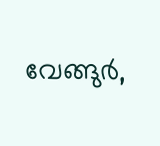വേങ്ങുര്‍,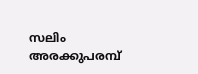സലിം അരക്കുപരമ്പ്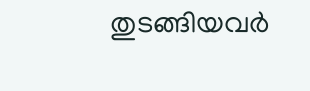തുടങ്ങിയവര്‍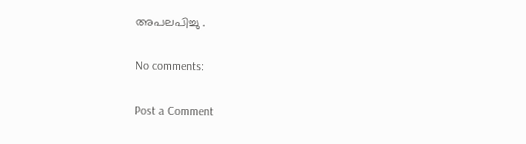അപലപിച്ചു .

No comments:

Post a Comment